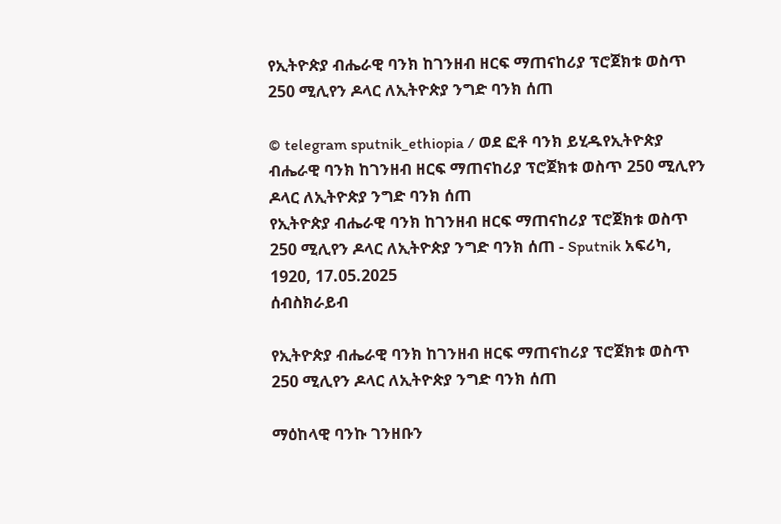የኢትዮጵያ ብሔራዊ ባንክ ከገንዘብ ዘርፍ ማጠናከሪያ ፕሮጀክቱ ወስጥ 250 ሚሊየን ዶላር ለኢትዮጵያ ንግድ ባንክ ሰጠ

© telegram sputnik_ethiopia / ወደ ፎቶ ባንክ ይሂዱየኢትዮጵያ ብሔራዊ ባንክ ከገንዘብ ዘርፍ ማጠናከሪያ ፕሮጀክቱ ወስጥ 250 ሚሊየን ዶላር ለኢትዮጵያ ንግድ ባንክ ሰጠ
የኢትዮጵያ ብሔራዊ ባንክ ከገንዘብ ዘርፍ ማጠናከሪያ ፕሮጀክቱ ወስጥ 250 ሚሊየን ዶላር ለኢትዮጵያ ንግድ ባንክ ሰጠ - Sputnik አፍሪካ, 1920, 17.05.2025
ሰብስክራይብ

የኢትዮጵያ ብሔራዊ ባንክ ከገንዘብ ዘርፍ ማጠናከሪያ ፕሮጀክቱ ወስጥ 250 ሚሊየን ዶላር ለኢትዮጵያ ንግድ ባንክ ሰጠ

ማዕከላዊ ባንኩ ገንዘቡን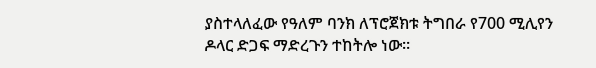ያስተላለፈው የዓለም ባንክ ለፕሮጀክቱ ትግበራ የ700 ሚሊየን ዶላር ድጋፍ ማድረጉን ተከትሎ ነው።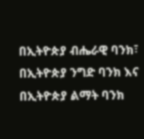በኢትዮጵያ ብሔራዊ ባንክ፣ በኢትዮጵያ ንግድ ባንክ እና በኢትዮጵያ ልማት ባንክ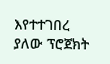እየተተገበረ ያለው ፕሮጀክት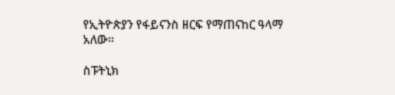የኢትዮጵያን የፋይናንስ ዘርፍ የማጠናከር ዓላማ አለው።

ስፑትኒክ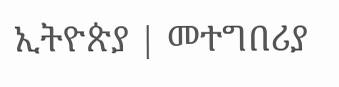ኢትዮጵያ | መተግበሪያ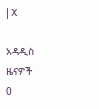| X

አዳዲስ ዜናዎች
0